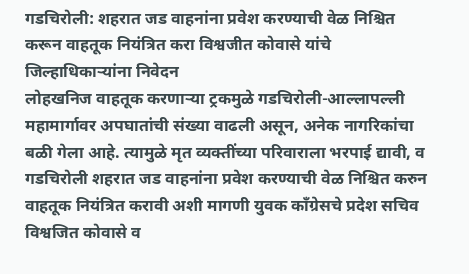गडचिरोली: शहरात जड वाहनांना प्रवेश करण्याची वेळ निश्चित करून वाहतूक नियंत्रित करा विश्वजीत कोवासे यांचे जिल्हाधिकाऱ्यांना निवेदन
लोहखनिज वाहतूक करणाऱ्या ट्रकमुळे गडचिरोली-आल्लापल्ली महामार्गावर अपघातांची संख्या वाढली असून, अनेक नागरिकांचा बळी गेला आहे. त्यामुळे मृत व्यक्तींच्या परिवाराला भरपाई द्यावी, व गडचिरोली शहरात जड वाहनांना प्रवेश करण्याची वेळ निश्चित करुन वाहतूक नियंत्रित करावी अशी मागणी युवक काँग्रेसचे प्रदेश सचिव विश्वजित कोवासे व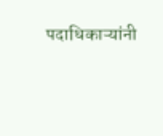पदाधिकाऱ्यांनी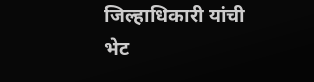जिल्हाधिकारी यांची भेट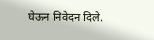घेऊन निवेदन दिले.